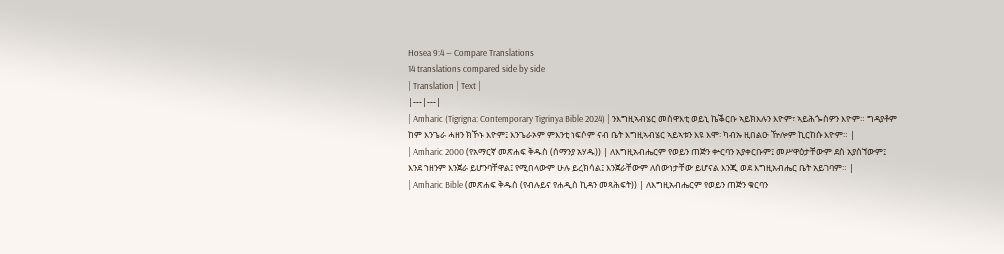Hosea 9:4 — Compare Translations
14 translations compared side by side
| Translation | Text |
|---|---|
| Amharic (Tigrigna: Contemporary Tigrinya Bible 2024) | ንእግዚኣብሄር መስዋእቲ ወይኒ ኬቕርቡ ኣይክእሉን እዮም፣ ኣይሕጐስዎን እዮም። ግዳያቶም ከም እንጌራ ሓዘን ክኾኑ እዮም፤ እንጌራኦም ምእንቲ ነፍሶም ናብ ቤት እግዚኣብሄር ኣይኣቱን እዩ እሞ፡ ካብኡ ዚበልዑ ዅሎም ኪርከሱ እዮም። |
| Amharic 2000 (የአማርኛ መጽሐፍ ቅዱስ (ሰማንያ አሃዱ)) | ለእግዚአብሔርም የወይን ጠጅን ቍርባን አያቀርቡም፤ መሥዋዕታቸውም ደስ አያሰኘውም፤ እንደ ኀዘንም እንጀራ ይሆንባቸዋል፤ የሚበላውም ሁሉ ይረክሳል፤ እንጀራቸውም ለሰውነታቸው ይሆናል እንጂ ወደ እግዚአብሔር ቤት አይገባም። |
| Amharic Bible (መጽሐፍ ቅዱስ (የብሉይና የሐዲስ ኪዳን መጻሕፍት)) | ለእግዚአብሔርም የወይን ጠጅን ቁርባን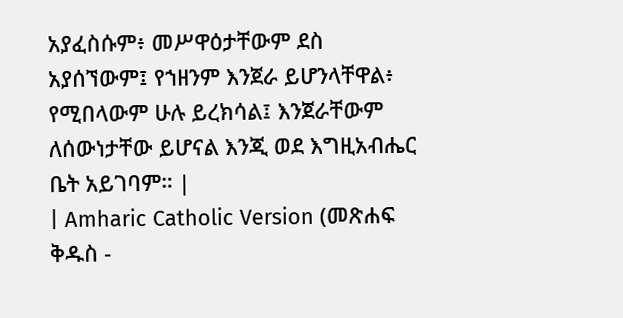አያፈስሱም፥ መሥዋዕታቸውም ደስ አያሰኘውም፤ የኀዘንም እንጀራ ይሆንላቸዋል፥ የሚበላውም ሁሉ ይረክሳል፤ እንጀራቸውም ለሰውነታቸው ይሆናል እንጂ ወደ እግዚአብሔር ቤት አይገባም። |
| Amharic Catholic Version (መጽሐፍ ቅዱስ -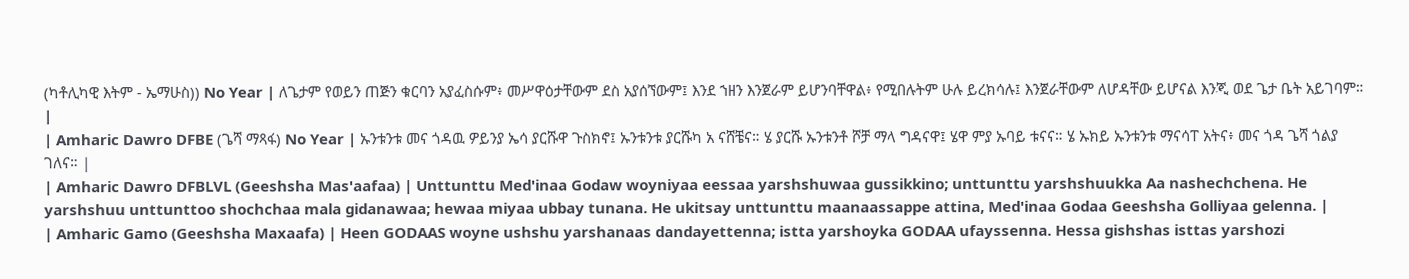(ካቶሊካዊ እትም - ኤማሁስ)) No Year | ለጌታም የወይን ጠጅን ቁርባን አያፈስሱም፥ መሥዋዕታቸውም ደስ አያሰኘውም፤ እንደ ኀዘን እንጀራም ይሆንባቸዋል፥ የሚበሉትም ሁሉ ይረክሳሉ፤ እንጀራቸውም ለሆዳቸው ይሆናል እንጂ ወደ ጌታ ቤት አይገባም። |
| Amharic Dawro DFBE (ጌሻ ማጻፋ) No Year | ኡንቱንቱ መና ጎዳዉ ዎይንያ ኤሳ ያርሹዋ ጉስክኖ፤ ኡንቱንቱ ያርሹካ አ ናሸቼና። ሄ ያርሹ ኡንቱንቶ ሾቻ ማላ ግዳናዋ፤ ሄዋ ምያ ኡባይ ቱናና። ሄ ኡክይ ኡንቱንቱ ማናሳፐ አትና፥ መና ጎዳ ጌሻ ጎልያ ገለና። |
| Amharic Dawro DFBLVL (Geeshsha Mas'aafaa) | Unttunttu Med'inaa Godaw woyniyaa eessaa yarshshuwaa gussikkino; unttunttu yarshshuukka Aa nashechchena. He yarshshuu unttunttoo shochchaa mala gidanawaa; hewaa miyaa ubbay tunana. He ukitsay unttunttu maanaassappe attina, Med'inaa Godaa Geeshsha Golliyaa gelenna. |
| Amharic Gamo (Geeshsha Maxaafa) | Heen GODAAS woyne ushshu yarshanaas dandayettenna; istta yarshoyka GODAA ufayssenna. Hessa gishshas isttas yarshozi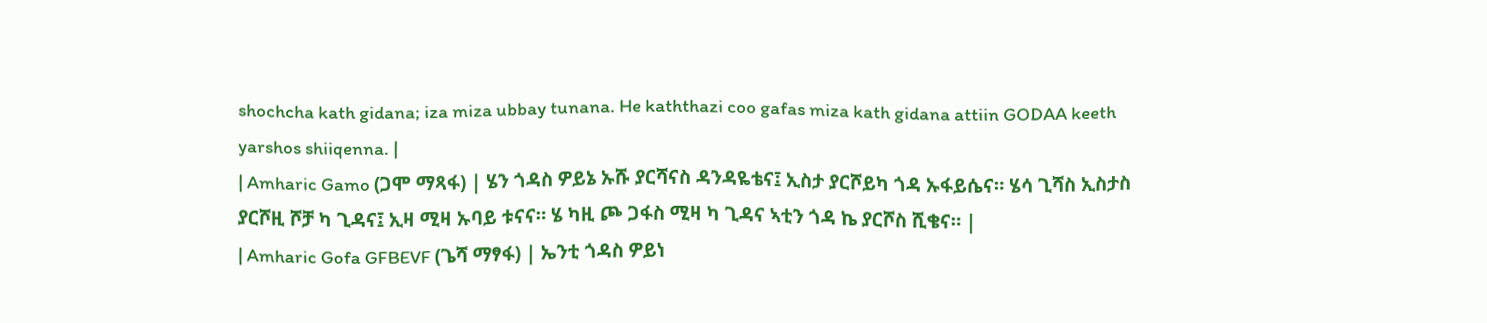shochcha kath gidana; iza miza ubbay tunana. He kaththazi coo gafas miza kath gidana attiin GODAA keeth yarshos shiiqenna. |
| Amharic Gamo (ጋሞ ማጻፋ) | ሄን ጎዳስ ዎይኔ ኡሹ ያርሻናስ ዳንዳዬቴና፤ ኢስታ ያርሾይካ ጎዳ ኡፋይሴና። ሄሳ ጊሻስ ኢስታስ ያርሾዚ ሾቻ ካ ጊዳና፤ ኢዛ ሚዛ ኡባይ ቱናና። ሄ ካዚ ጮ ጋፋስ ሚዛ ካ ጊዳና ኣቲን ጎዳ ኬ ያርሾስ ሺቄና። |
| Amharic Gofa GFBEVF (ጌሻ ማፃፋ) | ኤንቲ ጎዳስ ዎይነ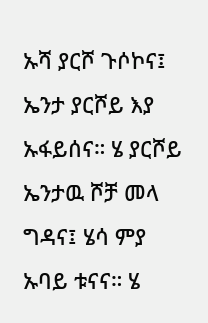ኡሻ ያርሾ ጉሶኮና፤ ኤንታ ያርሾይ እያ ኡፋይሰና። ሄ ያርሾይ ኤንታዉ ሾቻ መላ ግዳና፤ ሄሳ ምያ ኡባይ ቱናና። ሄ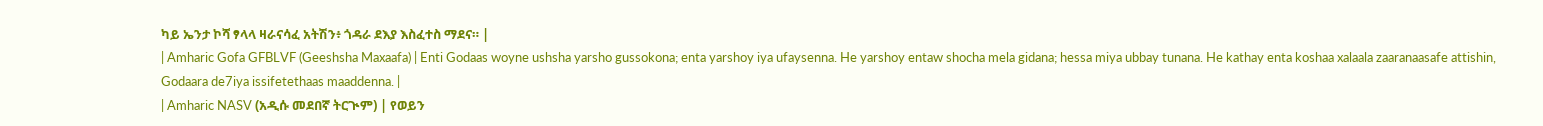ካይ ኤንታ ኮሻ ፃላላ ዛራናሳፈ አትሽን፥ ጎዳራ ደእያ እስፈተስ ማደና። |
| Amharic Gofa GFBLVF (Geeshsha Maxaafa) | Enti Godaas woyne ushsha yarsho gussokona; enta yarshoy iya ufaysenna. He yarshoy entaw shocha mela gidana; hessa miya ubbay tunana. He kathay enta koshaa xalaala zaaranaasafe attishin, Godaara de7iya issifetethaas maaddenna. |
| Amharic NASV (አዲሱ መደበኛ ትርጒም) | የወይን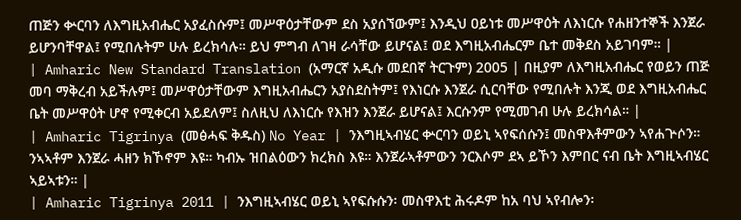ጠጅን ቍርባን ለእግዚአብሔር አያፈስሱም፤ መሥዋዕታቸውም ደስ አያሰኘውም፤ እንዲህ ዐይነቱ መሥዋዕት ለእነርሱ የሐዘንተኞች እንጀራ ይሆንባቸዋል፤ የሚበሉትም ሁሉ ይረክሳሉ። ይህ ምግብ ለገዛ ራሳቸው ይሆናል፤ ወደ እግዚአብሔርም ቤተ መቅደስ አይገባም። |
| Amharic New Standard Translation (አማርኛ አዲሱ መደበኛ ትርጉም) 2005 | በዚያም ለእግዚአብሔር የወይን ጠጅ መባ ማቅረብ አይችሉም፤ መሥዋዕታቸውም እግዚአብሔርን አያስደስትም፤ የእነርሱ እንጀራ ሲርባቸው የሚበሉት እንጂ ወደ እግዚአብሔር ቤት መሥዋዕት ሆኖ የሚቀርብ አይደለም፤ ስለዚህ ለእነርሱ የእዝን እንጀራ ይሆናል፤ እርሱንም የሚመገብ ሁሉ ይረክሳል። |
| Amharic Tigrinya (መፅሓፍ ቅዱስ) No Year | ንእግዚኣብሄር ቍርባን ወይኒ ኣየፍሰሱን፤ መስዋእቶምውን ኣየሐጕሶን። ንኣኣቶም እንጀራ ሓዘን ክኾኖም እዩ። ካብኡ ዝበልዕውን ክረክስ እዩ። እንጀራኣቶምውን ንርእሶም ደኣ ይኾን እምበር ናብ ቤት እግዚኣብሄር ኣይኣቱን። |
| Amharic Tigrinya 2011 | ንእግዚኣብሄር ወይኒ ኣየፍሱሱን፡ መስዋእቲ ሕሩዶም ከአ ባህ ኣየብሎን፡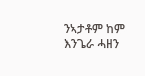ንኣታቶም ከም እንጌራ ሓዘን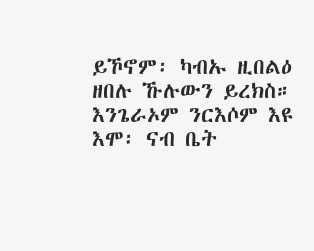ይኾኖም፡ ካብኡ ዚበልዕ ዘበሉ ኹሉውን ይረክስ። እንጌራኦም ንርእሶም እዩ እሞ፡ ናብ ቤት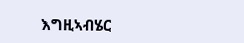እግዚኣብሄር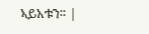ኣይአቱን። |